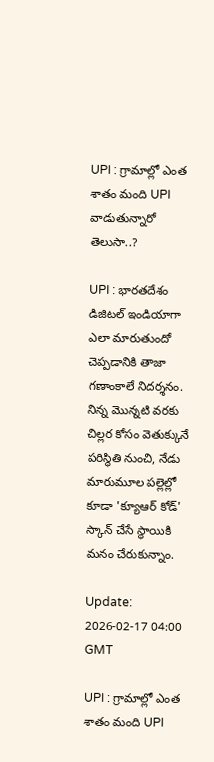UPI : గ్రామాల్లో ఎంత శాతం మంది UPI వాడుతున్నారో తెలుసా..?

UPI : భారతదేశం డిజిటల్ ఇండియాగా ఎలా మారుతుందో చెప్పడానికి తాజా గణాంకాలే నిదర్శనం. నిన్న మొన్నటి వరకు చిల్లర కోసం వెతుక్కునే పరిస్థితి నుంచి, నేడు మారుమూల పల్లెల్లో కూడా 'క్యూఆర్ కోడ్' స్కాన్ చేసే స్థాయికి మనం చేరుకున్నాం.

Update: 2026-02-17 04:00 GMT

UPI : గ్రామాల్లో ఎంత శాతం మంది UPI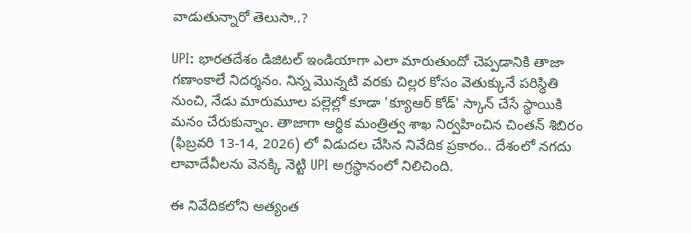వాడుతున్నారో తెలుసా..?

UPI: భారతదేశం డిజిటల్ ఇండియాగా ఎలా మారుతుందో చెప్పడానికి తాజా గణాంకాలే నిదర్శనం. నిన్న మొన్నటి వరకు చిల్లర కోసం వెతుక్కునే పరిస్థితి నుంచి, నేడు మారుమూల పల్లెల్లో కూడా 'క్యూఆర్ కోడ్' స్కాన్ చేసే స్థాయికి మనం చేరుకున్నాం. తాజాగా ఆర్థిక మంత్రిత్వ శాఖ నిర్వహించిన చింతన్ శిబిరం (ఫిబ్రవరి 13-14, 2026) లో విడుదల చేసిన నివేదిక ప్రకారం.. దేశంలో నగదు లావాదేవీలను వెనక్కి నెట్టి UPI అగ్రస్థానంలో నిలిచింది.

ఈ నివేదికలోని అత్యంత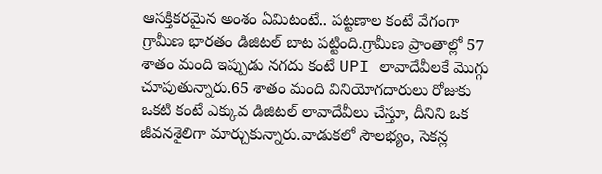ఆసక్తికరమైన అంశం ఏమిటంటే.. పట్టణాల కంటే వేగంగా గ్రామీణ భారతం డిజిటల్ బాట పట్టింది.గ్రామీణ ప్రాంతాల్లో 57 శాతం మంది ఇప్పుడు నగదు కంటే UPI లావాదేవీలకే మొగ్గు చూపుతున్నారు.65 శాతం మంది వినియోగదారులు రోజుకు ఒకటి కంటే ఎక్కువ డిజిటల్ లావాదేవీలు చేస్తూ, దీనిని ఒక జీవనశైలిగా మార్చుకున్నారు.వాడుకలో సౌలభ్యం, సెకన్ల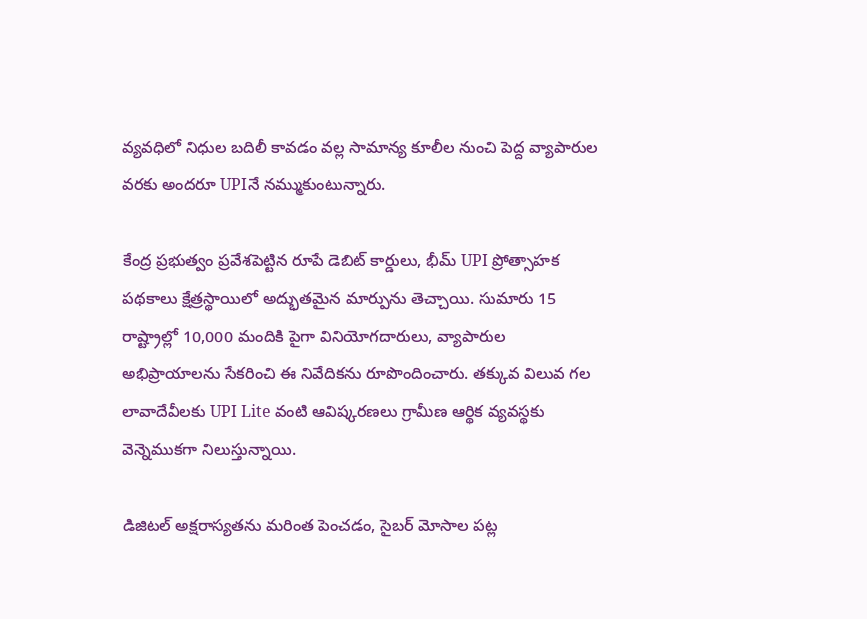వ్యవధిలో నిధుల బదిలీ కావడం వల్ల సామాన్య కూలీల నుంచి పెద్ద వ్యాపారుల వరకు అందరూ UPIనే నమ్ముకుంటున్నారు.

కేంద్ర ప్రభుత్వం ప్రవేశపెట్టిన రూపే డెబిట్ కార్డులు, భీమ్ UPI ప్రోత్సాహక పథకాలు క్షేత్రస్థాయిలో అద్భుతమైన మార్పును తెచ్చాయి. సుమారు 15 రాష్ట్రాల్లో 10,000 మందికి పైగా వినియోగదారులు, వ్యాపారుల అభిప్రాయాలను సేకరించి ఈ నివేదికను రూపొందించారు. తక్కువ విలువ గల లావాదేవీలకు UPI Lite వంటి ఆవిష్కరణలు గ్రామీణ ఆర్థిక వ్యవస్థకు వెన్నెముకగా నిలుస్తున్నాయి.

డిజిటల్ అక్షరాస్యతను మరింత పెంచడం, సైబర్ మోసాల పట్ల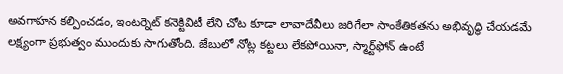అవగాహన కల్పించడం, ఇంటర్నెట్ కనెక్టివిటీ లేని చోట కూడా లావాదేవీలు జరిగేలా సాంకేతికతను అభివృద్ధి చేయడమే లక్ష్యంగా ప్రభుత్వం ముందుకు సాగుతోంది. జేబులో నోట్ల కట్టలు లేకపోయినా, స్మార్ట్‌ఫోన్ ఉంటే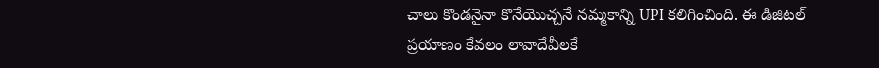చాలు కొండనైనా కొనేయొచ్చనే నమ్మకాన్ని UPI కలిగించింది. ఈ డిజిటల్ ప్రయాణం కేవలం లావాదేవీలకే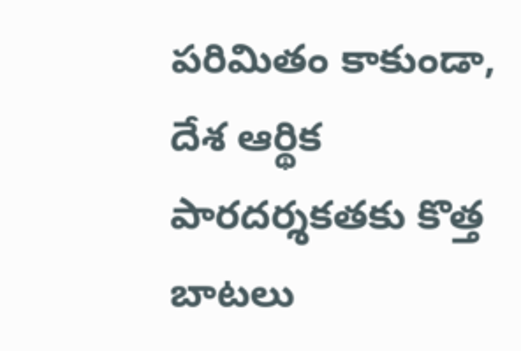పరిమితం కాకుండా, దేశ ఆర్థిక పారదర్శకతకు కొత్త బాటలు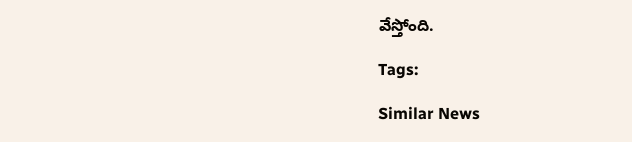వేస్తోంది.

Tags:

Similar News